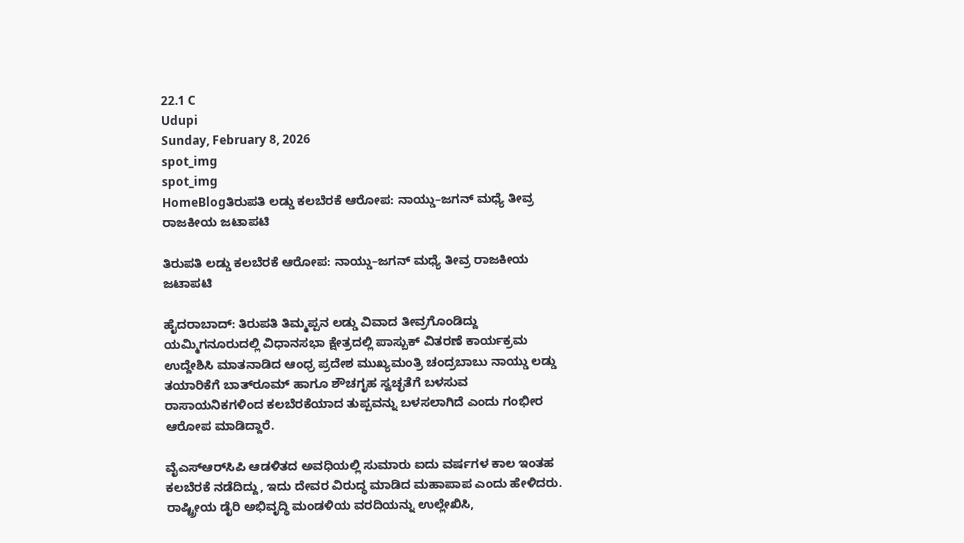22.1 C
Udupi
Sunday, February 8, 2026
spot_img
spot_img
HomeBlogತಿರುಪತಿ ಲಡ್ಡು ಕಲಬೆರಕೆ ಆರೋಪ: ನಾಯ್ಡು–ಜಗನ್ ಮಧ್ಯೆ ತೀವ್ರ ರಾಜಕೀಯ ಜಟಾಪಟಿ

ತಿರುಪತಿ ಲಡ್ಡು ಕಲಬೆರಕೆ ಆರೋಪ: ನಾಯ್ಡು–ಜಗನ್ ಮಧ್ಯೆ ತೀವ್ರ ರಾಜಕೀಯ ಜಟಾಪಟಿ

ಹೈದರಾಬಾದ್: ತಿರುಪತಿ ತಿಮ್ಮಪ್ಪನ ಲಡ್ಡು ವಿವಾದ ತೀವ್ರಗೊಂಡಿದ್ದು ಯಮ್ಮಿಗನೂರುದಲ್ಲಿ ವಿಧಾನಸಭಾ ಕ್ಷೇತ್ರದಲ್ಲಿ ಪಾಸ್ಬುಕ್ ವಿತರಣೆ ಕಾರ್ಯಕ್ರಮ ಉದ್ದೇಶಿಸಿ ಮಾತನಾಡಿದ ಆಂಧ್ರ ಪ್ರದೇಶ ಮುಖ್ಯಮಂತ್ರಿ ಚಂದ್ರಬಾಬು ನಾಯ್ಡು ಲಡ್ಡು ತಯಾರಿಕೆಗೆ ಬಾತ್‌ರೂಮ್ ಹಾಗೂ ಶೌಚಗೃಹ ಸ್ವಚ್ಛತೆಗೆ ಬಳಸುವ ರಾಸಾಯನಿಕಗಳಿಂದ ಕಲಬೆರಕೆಯಾದ ತುಪ್ಪವನ್ನು ಬಳಸಲಾಗಿದೆ ಎಂದು ಗಂಭೀರ ಆರೋಪ ಮಾಡಿದ್ದಾರೆ.

ವೈಎಸ್‌ಆರ್‌ಸಿಪಿ ಆಡಳಿತದ ಅವಧಿಯಲ್ಲಿ ಸುಮಾರು ಐದು ವರ್ಷಗಳ ಕಾಲ ಇಂತಹ ಕಲಬೆರಕೆ ನಡೆದಿದ್ದು, ಇದು ದೇವರ ವಿರುದ್ಧ ಮಾಡಿದ ಮಹಾಪಾಪ ಎಂದು ಹೇಳಿದರು. ರಾಷ್ಟ್ರೀಯ ಡೈರಿ ಅಭಿವೃದ್ಧಿ ಮಂಡಳಿಯ ವರದಿಯನ್ನು ಉಲ್ಲೇಖಿಸಿ,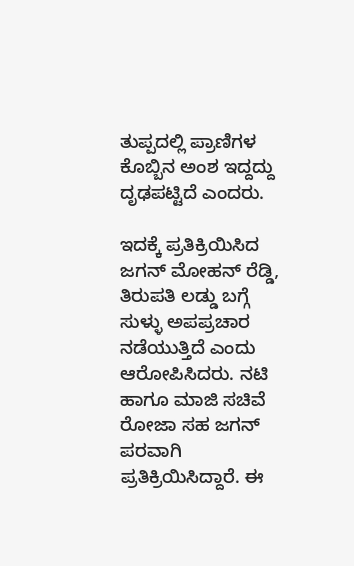ತುಪ್ಪದಲ್ಲಿ ಪ್ರಾಣಿಗಳ ಕೊಬ್ಬಿನ ಅಂಶ ಇದ್ದದ್ದು ದೃಢಪಟ್ಟಿದೆ ಎಂದರು.

ಇದಕ್ಕೆ ಪ್ರತಿಕ್ರಿಯಿಸಿದ ಜಗನ್ ಮೋಹನ್ ರೆಡ್ಡಿ, ತಿರುಪತಿ ಲಡ್ಡು ಬಗ್ಗೆ ಸುಳ್ಳು ಅಪಪ್ರಚಾರ ನಡೆಯುತ್ತಿದೆ ಎಂದು ಆರೋಪಿಸಿದರು. ನಟಿ ಹಾಗೂ ಮಾಜಿ ಸಚಿವೆ ರೋಜಾ ಸಹ ಜಗನ್ ಪರವಾಗಿ ಪ್ರತಿಕ್ರಿಯಿಸಿದ್ದಾರೆ. ಈ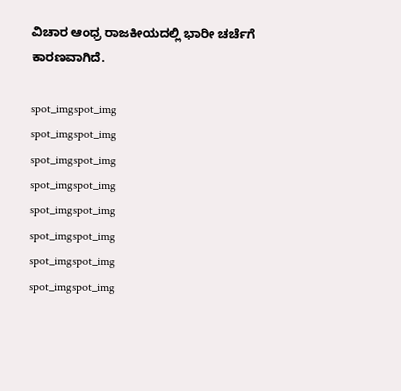ವಿಚಾರ ಆಂಧ್ರ ರಾಜಕೀಯದಲ್ಲಿ ಭಾರೀ ಚರ್ಚೆಗೆ ಕಾರಣವಾಗಿದೆ.

spot_imgspot_img
spot_imgspot_img
spot_imgspot_img
spot_imgspot_img
spot_imgspot_img
spot_imgspot_img
spot_imgspot_img
spot_imgspot_img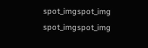spot_imgspot_img
spot_imgspot_img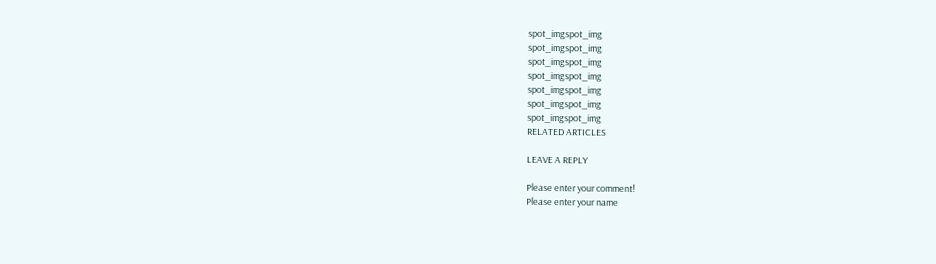spot_imgspot_img
spot_imgspot_img
spot_imgspot_img
spot_imgspot_img
spot_imgspot_img
spot_imgspot_img
spot_imgspot_img
RELATED ARTICLES

LEAVE A REPLY

Please enter your comment!
Please enter your name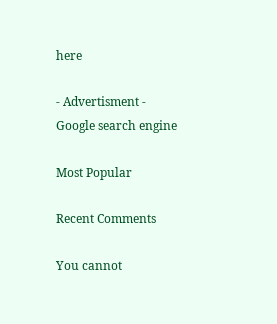here

- Advertisment -
Google search engine

Most Popular

Recent Comments

You cannot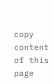copy content of this page